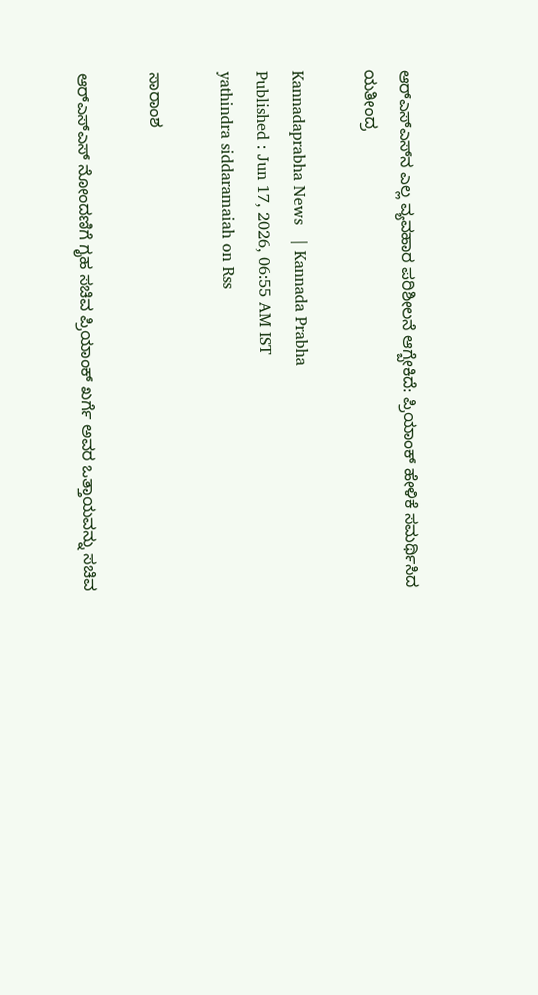ಆರ್‌ಎಸ್‌ಎಸ್‌ನ ಎಲ್ಲ ವ್ಯವಹಾರ ಪರಿಶೀಲನೆ ಆಗ್ಬೇಕಿದೆ: ಪ್ರಿಯಾಂಕ್ ಹೇಳಿಕೆ ಸಮರ್ಥಿಸಿದ ಯತೀಂದ್ರ

Kannadaprabha News   | Kannada Prabha
Published : Jun 17, 2026, 06:55 AM IST
yathindra siddaramaiah on Rss

ಸಾರಾಂಶ

ಆರ್‌ಎಸ್‌ಎಸ್‌ ನೋಂದಣಿಗೆ ಗೃಹ ಸಚಿವ ಪ್ರಿಯಾಂಕ್ ಖರ್ಗೆ ಅವರ ಒತ್ತಾಯವನ್ನು ಸಚಿವ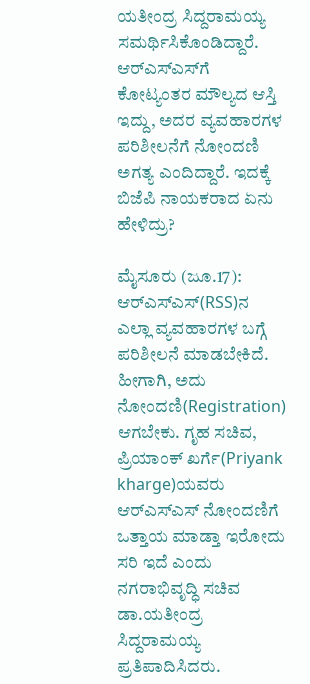ಯತೀಂದ್ರ ಸಿದ್ದರಾಮಯ್ಯ ಸಮರ್ಥಿಸಿಕೊಂಡಿದ್ದಾರೆ. ಆರ್‌ಎಸ್‌ಎಸ್‌ಗೆ ಕೋಟ್ಯಂತರ ಮೌಲ್ಯದ ಆಸ್ತಿ ಇದ್ದು, ಅದರ ವ್ಯವಹಾರಗಳ ಪರಿಶೀಲನೆಗೆ ನೋಂದಣಿ ಅಗತ್ಯ ಎಂದಿದ್ದಾರೆ. ಇದಕ್ಕೆ ಬಿಜೆಪಿ ನಾಯಕರಾದ ಏನು ಹೇಳಿದ್ರು?

ಮೈಸೂರು (ಜೂ.17): ಆರ್‌ಎಸ್‌ಎಸ್‌(RSS)ನ ಎಲ್ಲಾ ವ್ಯವಹಾರಗಳ ಬಗ್ಗೆ ಪರಿಶೀಲನೆ ಮಾಡಬೇಕಿದೆ. ಹೀಗಾಗಿ, ಅದು ನೋಂದಣಿ(Registration) ಆಗಬೇಕು. ಗೃಹ ಸಚಿವ, ಪ್ರಿಯಾಂಕ್‌ ಖರ್ಗೆ(Priyank kharge)ಯವರು ಆರ್‌ಎಸ್ಎಸ್ ನೋಂದಣಿಗೆ ಒತ್ತಾಯ ಮಾಡ್ತಾ ಇರೋದು ಸರಿ ಇದೆ ಎಂದು ನಗರಾಭಿವೃದ್ಧಿ ಸಚಿವ ಡಾ.ಯತೀಂದ್ರ ಸಿದ್ದರಾಮಯ್ಯ ಪ್ರತಿಪಾದಿಸಿದರು.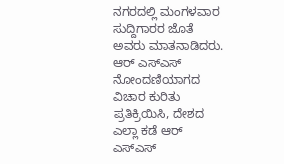ನಗರದಲ್ಲಿ ಮಂಗಳವಾರ ಸುದ್ದಿಗಾರರ ಜೊತೆ ಅವರು ಮಾತನಾಡಿದರು. ಆರ್ ಎಸ್ಎಸ್ ನೋಂದಣಿಯಾಗದ ವಿಚಾರ ಕುರಿತು ಪ್ರತಿಕ್ರಿಯಿಸಿ, ದೇಶದ ಎಲ್ಲಾ ಕಡೆ ಆರ್ ಎಸ್ಎಸ್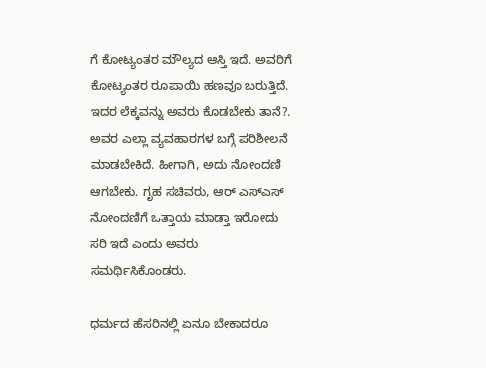ಗೆ ಕೋಟ್ಯಂತರ ಮೌಲ್ಯದ ಆಸ್ತಿ ಇದೆ. ಅವರಿಗೆ ಕೋಟ್ಯಂತರ ರೂಪಾಯಿ ಹಣವೂ ಬರುತ್ತಿದೆ. ಇದರ ಲೆಕ್ಕವನ್ನು ಅವರು ಕೊಡಬೇಕು ತಾನೆ?. ಅವರ ಎಲ್ಲಾ ವ್ಯವಹಾರಗಳ ಬಗ್ಗೆ ಪರಿಶೀಲನೆ ಮಾಡಬೇಕಿದೆ. ಹೀಗಾಗಿ, ಅದು ನೋಂದಣಿ ಆಗಬೇಕು. ಗೃಹ ಸಚಿವರು, ಆರ್ ಎಸ್ಎಸ್ ನೋಂದಣಿಗೆ ಒತ್ತಾಯ ಮಾಡ್ತಾ ಇರೋದು ಸರಿ ಇದೆ ಎಂದು ಅವರು ಸಮರ್ಥಿಸಿಕೊಂಡರು.

ಧರ್ಮದ ಹೆಸರಿನಲ್ಲಿ ಏನೂ ಬೇಕಾದರೂ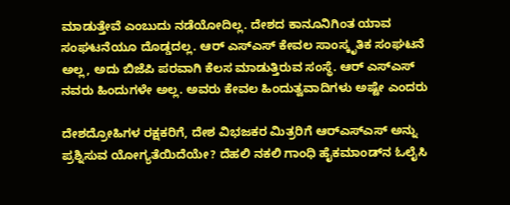ಮಾಡುತ್ತೇವೆ ಎಂಬುದು ನಡೆಯೋದಿಲ್ಲ. ದೇಶದ ಕಾನೂನಿಗಿಂತ ಯಾವ ಸಂಘಟನೆಯೂ ದೊಡ್ಡದಲ್ಲ. ಆರ್ ಎಸ್ಎಸ್ ಕೇವಲ ಸಾಂಸ್ಕೃತಿಕ ಸಂಘಟನೆ ಅಲ್ಲ, ಅದು ಬಿಜೆಪಿ ಪರವಾಗಿ ಕೆಲಸ ಮಾಡುತ್ತಿರುವ ಸಂಸ್ಥೆ. ಆರ್ ಎಸ್ಎಸ್ ನವರು ಹಿಂದುಗಳೇ ಅಲ್ಲ. ಅವರು ಕೇವಲ ಹಿಂದುತ್ವವಾದಿಗಳು ಅಷ್ಟೇ ಎಂದರು

ದೇಶದ್ರೋಹಿಗಳ ರಕ್ಷಕರಿಗೆ, ದೇಶ ವಿಭಜಕರ ಮಿತ್ರರಿಗೆ ಆರ್‌ಎಸ್‌ಎಸ್ ಅನ್ನು ಪ್ರಶ್ನಿಸುವ ಯೋಗ್ಯತೆಯಿದೆಯೇ? ದೆಹಲಿ ನಕಲಿ ಗಾಂಧಿ ಹೈಕಮಾಂಡ್‌ನ ಓಲೈಸಿ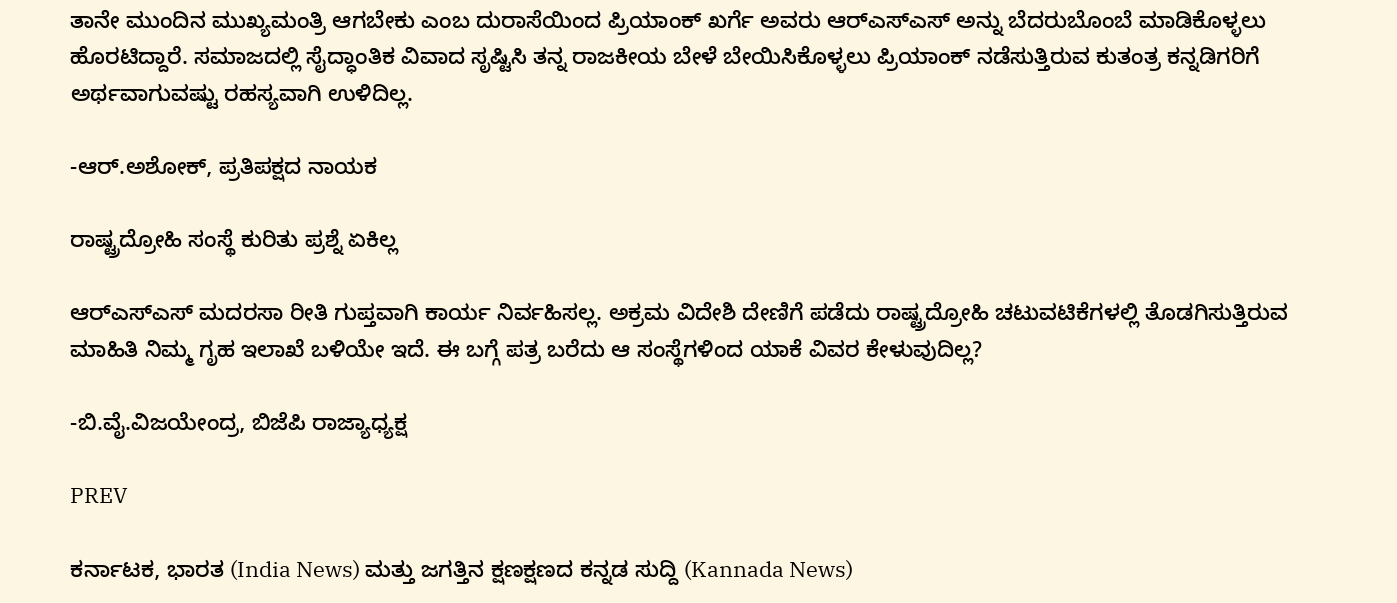ತಾನೇ ಮುಂದಿನ ಮುಖ್ಯಮಂತ್ರಿ ಆಗಬೇಕು ಎಂಬ ದುರಾಸೆಯಿಂದ ಪ್ರಿಯಾಂಕ್ ಖರ್ಗೆ ಅವರು ಆರ್‌ಎಸ್‌ಎಸ್‌ ಅನ್ನು ಬೆದರುಬೊಂಬೆ ಮಾಡಿಕೊಳ್ಳಲು ಹೊರಟಿದ್ದಾರೆ. ಸಮಾಜದಲ್ಲಿ ಸೈದ್ಧಾಂತಿಕ ವಿವಾದ ಸೃಷ್ಟಿಸಿ ತನ್ನ ರಾಜಕೀಯ ಬೇಳೆ ಬೇಯಿಸಿಕೊಳ್ಳಲು ಪ್ರಿಯಾಂಕ್ ನಡೆಸುತ್ತಿರುವ ಕುತಂತ್ರ ಕನ್ನಡಿಗರಿಗೆ ಅರ್ಥವಾಗುವಷ್ಟು ರಹಸ್ಯವಾಗಿ ಉಳಿದಿಲ್ಲ.

-ಆರ್.ಅಶೋಕ್‌, ಪ್ರತಿಪಕ್ಷದ ನಾಯಕ

ರಾಷ್ಟ್ರದ್ರೋಹಿ ಸಂಸ್ಥೆ ಕುರಿತು ಪ್ರಶ್ನೆ ಏಕಿಲ್ಲ

ಆರ್‌ಎಸ್‌ಎಸ್ ಮದರಸಾ ರೀತಿ ಗುಪ್ತವಾಗಿ ಕಾರ್ಯ ನಿರ್ವಹಿಸಲ್ಲ. ಅಕ್ರಮ ವಿದೇಶಿ ದೇಣಿಗೆ ಪಡೆದು ರಾಷ್ಟ್ರದ್ರೋಹಿ ಚಟುವಟಿಕೆಗಳಲ್ಲಿ ತೊಡಗಿಸುತ್ತಿರುವ ಮಾಹಿತಿ ನಿಮ್ಮ ಗೃಹ ಇಲಾಖೆ ಬಳಿಯೇ ಇದೆ. ಈ ಬಗ್ಗೆ ಪತ್ರ ಬರೆದು ಆ ಸಂಸ್ಥೆಗಳಿಂದ ಯಾಕೆ ವಿವರ ಕೇಳುವುದಿಲ್ಲ?

-ಬಿ.ವೈ.ವಿಜಯೇಂದ್ರ, ಬಿಜೆಪಿ ರಾಜ್ಯಾಧ್ಯಕ್ಷ

PREV

ಕರ್ನಾಟಕ, ಭಾರತ (India News) ಮತ್ತು ಜಗತ್ತಿನ ಕ್ಷಣಕ್ಷಣದ ಕನ್ನಡ ಸುದ್ದಿ (Kannada News)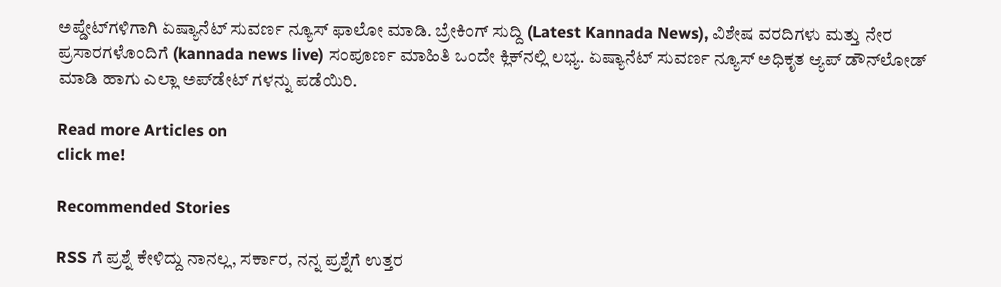ಅಪ್ಡೇಟ್‌ಗಳಿಗಾಗಿ ಏಷ್ಯಾನೆಟ್ ಸುವರ್ಣ ನ್ಯೂಸ್‌ ಫಾಲೋ ಮಾಡಿ. ಬ್ರೇಕಿಂಗ್ ಸುದ್ದಿ (Latest Kannada News), ವಿಶೇಷ ವರದಿಗಳು ಮತ್ತು ನೇರ ಪ್ರಸಾರಗಳೊಂದಿಗೆ (kannada news live) ಸಂಪೂರ್ಣ ಮಾಹಿತಿ ಒಂದೇ ಕ್ಲಿಕ್‌ನಲ್ಲಿ ಲಭ್ಯ. ಏಷ್ಯಾನೆಟ್ ಸುವರ್ಣ ನ್ಯೂಸ್ ಅಧಿಕೃತ ಆ್ಯಪ್ ಡೌನ್‌ಲೋಡ್ ಮಾಡಿ ಹಾಗು ಎಲ್ಲಾ ಅಪ್‌ಡೇಟ್ ಗಳನ್ನು ಪಡೆಯಿರಿ.

Read more Articles on
click me!

Recommended Stories

RSS ಗೆ ಪ್ರಶ್ನೆ ಕೇಳಿದ್ದು ನಾನಲ್ಲ, ಸರ್ಕಾರ, ನನ್ನ ಪ್ರಶ್ನೆಗೆ ಉತ್ತರ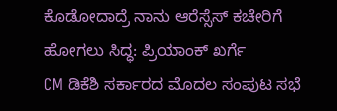ಕೊಡೋದಾದ್ರೆ ನಾನು ಆರೆಸ್ಸೆಸ್ ಕಚೇರಿಗೆ ಹೋಗಲು ಸಿದ್ಧ: ಪ್ರಿಯಾಂಕ್ ಖರ್ಗೆ
CM ಡಿಕೆಶಿ ಸರ್ಕಾರದ ಮೊದಲ ಸಂಪುಟ ಸಭೆ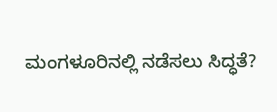ಮಂಗಳೂರಿನಲ್ಲಿ ನಡೆಸಲು ಸಿದ್ಧತೆ?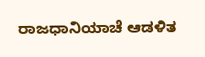ರಾಜಧಾನಿಯಾಚೆ ಆಡಳಿತ